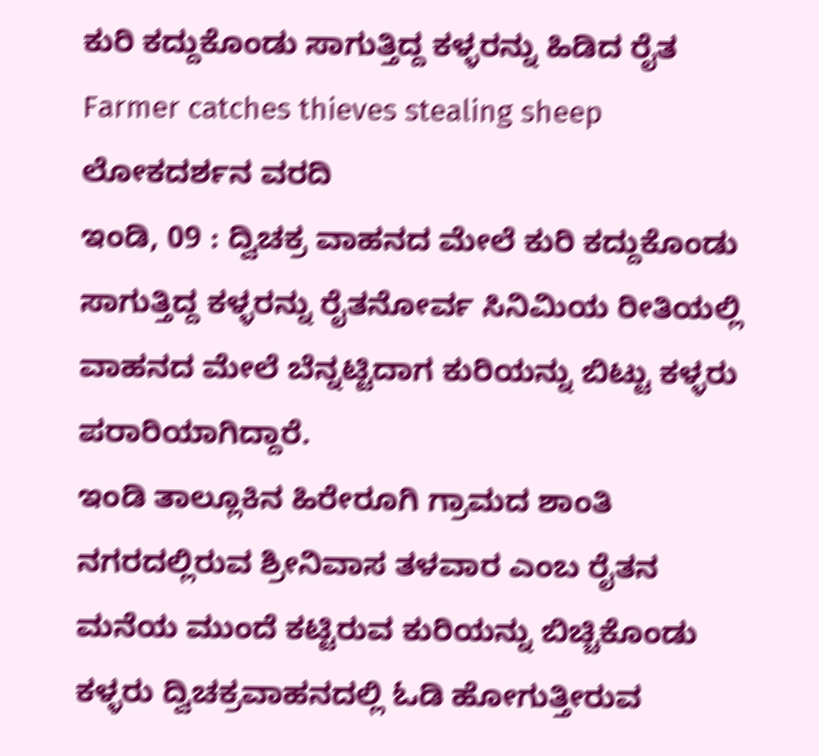ಕುರಿ ಕದ್ದುಕೊಂಡು ಸಾಗುತ್ತಿದ್ದ ಕಳ್ಳರನ್ನು ಹಿಡಿದ ರೈತ
Farmer catches thieves stealing sheep
ಲೋಕದರ್ಶನ ವರದಿ
ಇಂಡಿ, 09 : ದ್ವಿಚಕ್ರ ವಾಹನದ ಮೇಲೆ ಕುರಿ ಕದ್ದುಕೊಂಡು ಸಾಗುತ್ತಿದ್ದ ಕಳ್ಳರನ್ನು ರೈತನೋರ್ವ ಸಿನಿಮಿಯ ರೀತಿಯಲ್ಲಿ ವಾಹನದ ಮೇಲೆ ಬೆನ್ನಟ್ಟಿದಾಗ ಕುರಿಯನ್ನು ಬಿಟ್ಟು ಕಳ್ಳರು ಪರಾರಿಯಾಗಿದ್ದಾರೆ.
ಇಂಡಿ ತಾಲ್ಲೂಕಿನ ಹಿರೇರೂಗಿ ಗ್ರಾಮದ ಶಾಂತಿ ನಗರದಲ್ಲಿರುವ ಶ್ರೀನಿವಾಸ ತಳವಾರ ಎಂಬ ರೈತನ ಮನೆಯ ಮುಂದೆ ಕಟ್ಟಿರುವ ಕುರಿಯನ್ನು ಬಿಚ್ಚಿಕೊಂಡು ಕಳ್ಳರು ದ್ವಿಚಕ್ರವಾಹನದಲ್ಲಿ ಓಡಿ ಹೋಗುತ್ತೀರುವ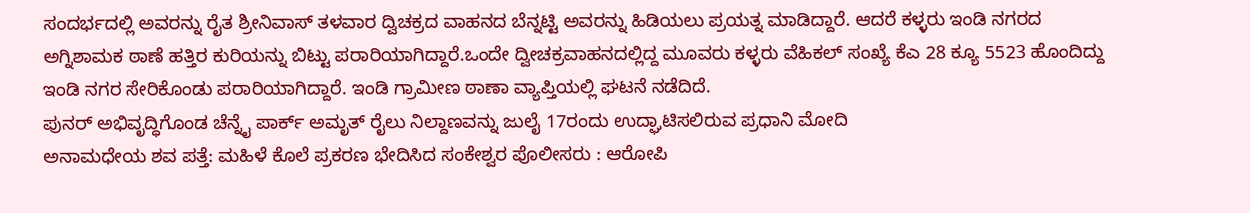ಸಂದರ್ಭದಲ್ಲಿ ಅವರನ್ನು ರೈತ ಶ್ರೀನಿವಾಸ್ ತಳವಾರ ದ್ವಿಚಕ್ರದ ವಾಹನದ ಬೆನ್ನಟ್ಟಿ ಅವರನ್ನು ಹಿಡಿಯಲು ಪ್ರಯತ್ನ ಮಾಡಿದ್ದಾರೆ. ಆದರೆ ಕಳ್ಳರು ಇಂಡಿ ನಗರದ ಅಗ್ನಿಶಾಮಕ ಠಾಣೆ ಹತ್ತಿರ ಕುರಿಯನ್ನು ಬಿಟ್ಟು ಪರಾರಿಯಾಗಿದ್ದಾರೆ.ಒಂದೇ ದ್ವೀಚಕ್ರವಾಹನದಲ್ಲಿದ್ದ ಮೂವರು ಕಳ್ಳರು ವೆಹಿಕಲ್ ಸಂಖ್ಯೆ ಕೆಎ 28 ಕ್ಯೂ 5523 ಹೊಂದಿದ್ದು ಇಂಡಿ ನಗರ ಸೇರಿಕೊಂಡು ಪರಾರಿಯಾಗಿದ್ದಾರೆ. ಇಂಡಿ ಗ್ರಾಮೀಣ ಠಾಣಾ ವ್ಯಾಪ್ತಿಯಲ್ಲಿ ಘಟನೆ ನಡೆದಿದೆ.
ಪುನರ್ ಅಭಿವೃದ್ಧಿಗೊಂಡ ಚೆನ್ನೈ ಪಾರ್ಕ್ ಅಮೃತ್ ರೈಲು ನಿಲ್ದಾಣವನ್ನು ಜುಲೈ 17ರಂದು ಉದ್ಘಾಟಿಸಲಿರುವ ಪ್ರಧಾನಿ ಮೋದಿ
ಅನಾಮಧೇಯ ಶವ ಪತ್ತೆ: ಮಹಿಳೆ ಕೊಲೆ ಪ್ರಕರಣ ಭೇದಿಸಿದ ಸಂಕೇಶ್ವರ ಪೊಲೀಸರು : ಆರೋಪಿ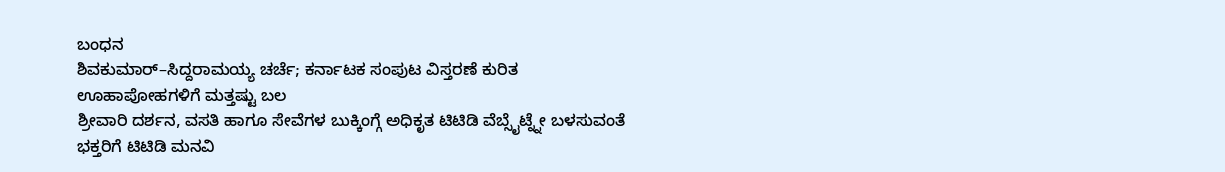ಬಂಧನ
ಶಿವಕುಮಾರ್–ಸಿದ್ದರಾಮಯ್ಯ ಚರ್ಚೆ; ಕರ್ನಾಟಕ ಸಂಪುಟ ವಿಸ್ತರಣೆ ಕುರಿತ ಊಹಾಪೋಹಗಳಿಗೆ ಮತ್ತಷ್ಟು ಬಲ
ಶ್ರೀವಾರಿ ದರ್ಶನ, ವಸತಿ ಹಾಗೂ ಸೇವೆಗಳ ಬುಕ್ಕಿಂಗ್ಗೆ ಅಧಿಕೃತ ಟಿಟಿಡಿ ವೆಬ್ಸೈಟ್ನ್ನೇ ಬಳಸುವಂತೆ ಭಕ್ತರಿಗೆ ಟಿಟಿಡಿ ಮನವಿ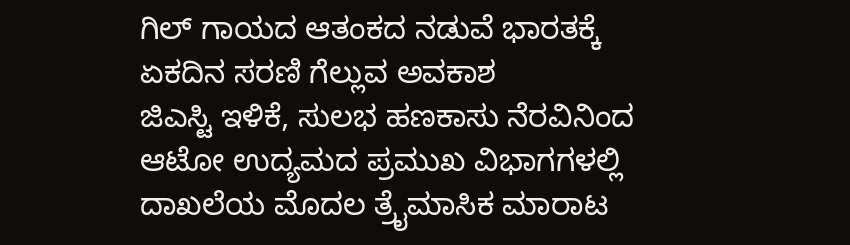ಗಿಲ್ ಗಾಯದ ಆತಂಕದ ನಡುವೆ ಭಾರತಕ್ಕೆ ಏಕದಿನ ಸರಣಿ ಗೆಲ್ಲುವ ಅವಕಾಶ
ಜಿಎಸ್ಟಿ ಇಳಿಕೆ, ಸುಲಭ ಹಣಕಾಸು ನೆರವಿನಿಂದ ಆಟೋ ಉದ್ಯಮದ ಪ್ರಮುಖ ವಿಭಾಗಗಳಲ್ಲಿ ದಾಖಲೆಯ ಮೊದಲ ತ್ರೈಮಾಸಿಕ ಮಾರಾಟ